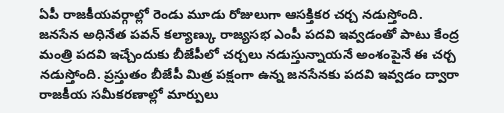ఏపీ రాజకీయవర్గాల్లో రెండు మూడు రోజులుగా ఆసక్తికర చర్చ నడుస్తోంది. జనసేన అధినేత పవన్ కల్యాణ్కు రాజ్యసభ ఎంపీ పదవి ఇవ్వడంతో పాటు కేంద్ర మంత్రి పదవి ఇచ్చేందుకు బీజేపీలో చర్చలు నడుస్తున్నాయనే అంశంపైనే ఈ చర్చ నడుస్తోంది. ప్రస్తుతం బీజేపీ మిత్ర పక్షంగా ఉన్న జనసేనకు పదవి ఇవ్వడం ద్వారా రాజకీయ సమీకరణాల్లో మార్పులు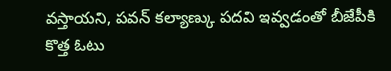వస్తాయని, పవన్ కల్యాణ్కు పదవి ఇవ్వడంతో బీజేపీకి కొత్త ఓటు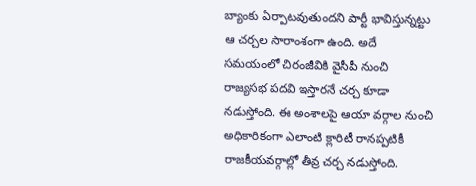బ్యాంకు ఏర్పాటవుతుందని పార్టీ భావిస్తున్నట్టు ఆ చర్చల సారాంశంగా ఉంది. అదే సమయంలో చిరంజీవికి వైసీపీ నుంచి రాజ్యసభ పదవి ఇస్తారనే చర్చ కూడా నడుస్తోంది. ఈ అంశాలపై ఆయా వర్గాల నుంచి అధికారికంగా ఎలాంటి క్లారిటీ రానప్పటికీ రాజకీయవర్గాల్లో తీవ్ర చర్చ నడుస్తోంది.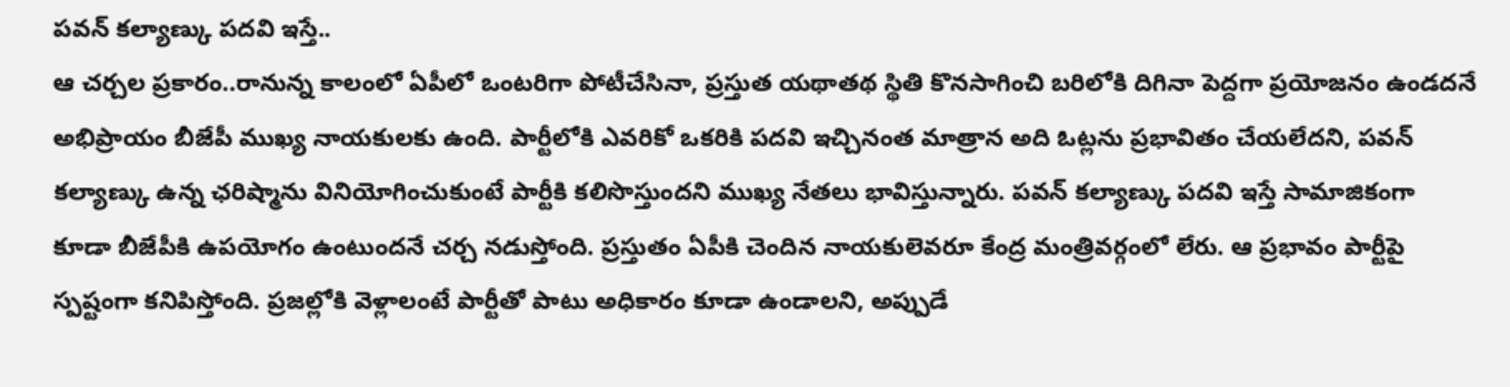పవన్ కల్యాణ్కు పదవి ఇస్తే..
ఆ చర్చల ప్రకారం..రానున్న కాలంలో ఏపీలో ఒంటరిగా పోటీచేసినా, ప్రస్తుత యథాతథ స్థితి కొనసాగించి బరిలోకి దిగినా పెద్దగా ప్రయోజనం ఉండదనే అభిప్రాయం బీజేపీ ముఖ్య నాయకులకు ఉంది. పార్టీలోకి ఎవరికో ఒకరికి పదవి ఇచ్చినంత మాత్రాన అది ఓట్లను ప్రభావితం చేయలేదని, పవన్ కల్యాణ్కు ఉన్న ఛరిష్మాను వినియోగించుకుంటే పార్టీకి కలిసొస్తుందని ముఖ్య నేతలు భావిస్తున్నారు. పవన్ కల్యాణ్కు పదవి ఇస్తే సామాజికంగా కూడా బీజేపీకి ఉపయోగం ఉంటుందనే చర్చ నడుస్తోంది. ప్రస్తుతం ఏపీకి చెందిన నాయకులెవరూ కేంద్ర మంత్రివర్గంలో లేరు. ఆ ప్రభావం పార్టీపై స్పష్టంగా కనిపిస్తోంది. ప్రజల్లోకి వెళ్లాలంటే పార్టీతో పాటు అధికారం కూడా ఉండాలని, అప్పుడే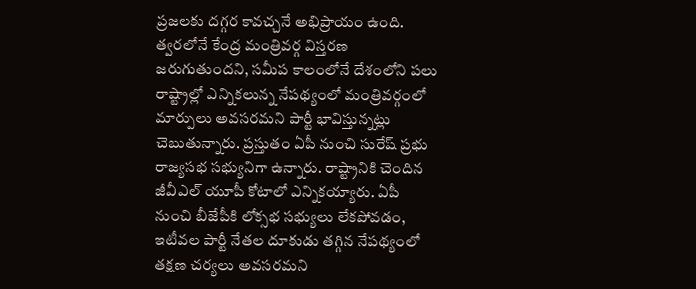ప్రజలకు దగ్గర కావచ్చనే అభిప్రాయం ఉంది. త్వరలోనే కేంద్ర మంత్రివర్గ విస్తరణ జరుగుతుందని, సమీప కాలంలోనే దేశంలోని పలు రాష్ట్రాల్లో ఎన్నికలున్న నేపథ్యంలో మంత్రివర్గంలో మార్పులు అవసరమని పార్టీ భావిస్తున్నట్లు చెబుతున్నారు. ప్రస్తుతం ఏపీ నుంచి సురేష్ ప్రభు రాజ్యసభ సభ్యునిగా ఉన్నారు. రాష్ట్రానికి చెందిన జీవీఎల్ యూపీ కోటాలో ఎన్నికయ్యారు. ఏపీ నుంచి బీజేపీకి లోక్సభ సభ్యులు లేకపోవడం, ఇటీవల పార్టీ నేతల దూకుడు తగ్గిన నేపథ్యంలో తక్షణ చర్యలు అవసరమని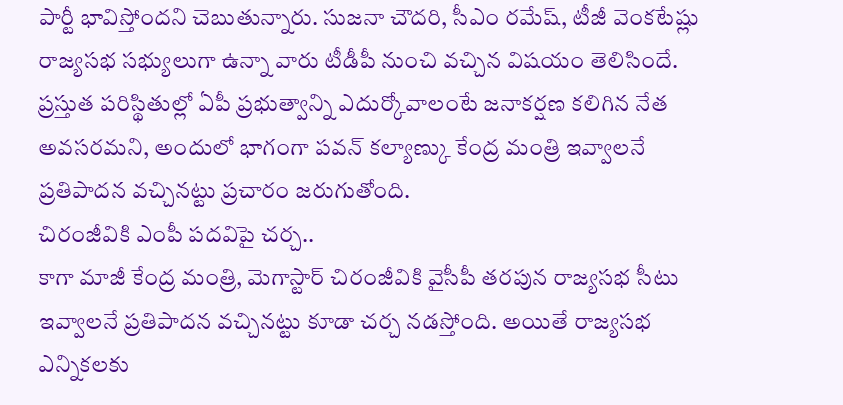పార్టీ భావిస్తోందని చెబుతున్నారు. సుజనా చౌదరి, సీఎం రమేష్, టీజీ వెంకటేష్లు రాజ్యసభ సభ్యులుగా ఉన్నా వారు టీడీపీ నుంచి వచ్చిన విషయం తెలిసిందే. ప్రస్తుత పరిస్థితుల్లో ఏపీ ప్రభుత్వాన్ని ఎదుర్కోవాలంటే జనాకర్షణ కలిగిన నేత అవసరమని, అందులో భాగంగా పవన్ కల్యాణ్కు కేంద్ర మంత్రి ఇవ్వాలనే ప్రతిపాదన వచ్చినట్టు ప్రచారం జరుగుతోంది.
చిరంజీవికి ఎంపీ పదవిపై చర్చ..
కాగా మాజీ కేంద్ర మంత్రి, మెగాస్టార్ చిరంజీవికి వైసీపీ తరపున రాజ్యసభ సీటు ఇవ్వాలనే ప్రతిపాదన వచ్చినట్టు కూడా చర్చ నడస్తోంది. అయితే రాజ్యసభ ఎన్నికలకు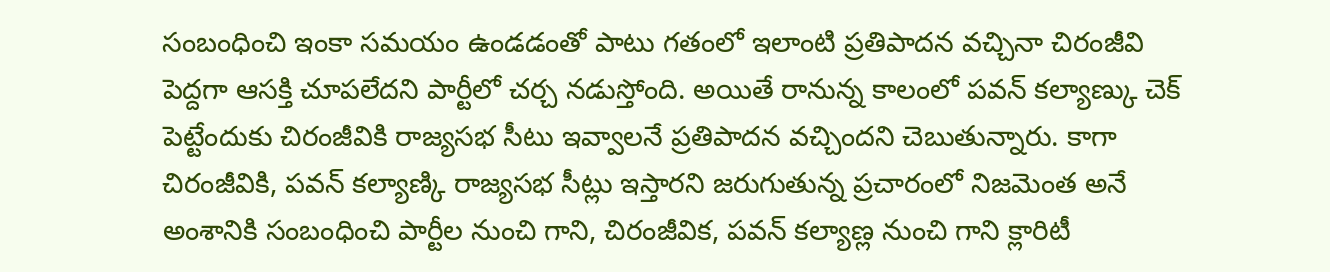సంబంధించి ఇంకా సమయం ఉండడంతో పాటు గతంలో ఇలాంటి ప్రతిపాదన వచ్చినా చిరంజీవి పెద్దగా ఆసక్తి చూపలేదని పార్టీలో చర్చ నడుస్తోంది. అయితే రానున్న కాలంలో పవన్ కల్యాణ్కు చెక్ పెట్టేందుకు చిరంజీవికి రాజ్యసభ సీటు ఇవ్వాలనే ప్రతిపాదన వచ్చిందని చెబుతున్నారు. కాగా చిరంజీవికి, పవన్ కల్యాణ్కి రాజ్యసభ సీట్లు ఇస్తారని జరుగుతున్న ప్రచారంలో నిజమెంత అనే అంశానికి సంబంధించి పార్టీల నుంచి గాని, చిరంజీవిక, పవన్ కల్యాణ్ల నుంచి గాని క్లారిటీ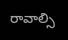రావాల్సి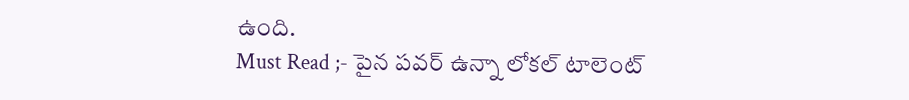ఉంది.
Must Read ;- పైన పవర్ ఉన్నా లోకల్ టాలెంట్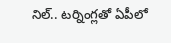నిల్.. టర్నింగ్లతో ఏపీలో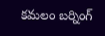కమలం బర్నింగ్